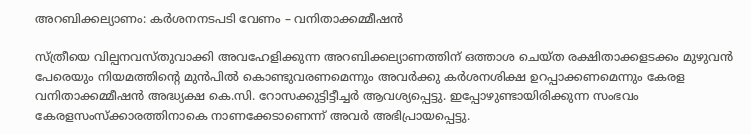അറബിക്കല്യാണം: കര്‍ശനനടപടി വേണം – വനിതാക്കമ്മീഷന്‍

സ്ത്രീയെ വില്പനവസ്തുവാക്കി അവഹേളിക്കുന്ന അറബിക്കല്യാണത്തിന് ഒത്താശ ചെയ്ത രക്ഷിതാക്കളടക്കം മുഴുവന്‍ പേരെയും നിയമത്തിന്റെ മുന്‍പില്‍ കൊണ്ടുവരണമെന്നും അവര്‍ക്കു കര്‍ശനശിക്ഷ ഉറപ്പാക്കണമെന്നും കേരള വനിതാക്കമ്മീഷന്‍ അദ്ധ്യക്ഷ കെ.സി. റോസക്കുട്ടിട്ടീച്ചര്‍ ആവശ്യപ്പെട്ടു. ഇപ്പോഴുണ്ടായിരിക്കുന്ന സംഭവം കേരളസംസ്‌ക്കാരത്തിനാകെ നാണക്കേടാണെന്ന് അവര്‍ അഭിപ്രായപ്പെട്ടു.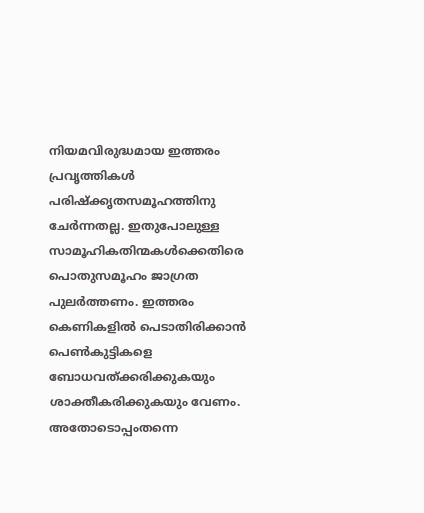നിയമവിരുദ്ധമായ ഇത്തരം പ്രവൃത്തികള്‍ പരിഷ്‌ക്കൃതസമൂഹത്തിനു ചേര്‍ന്നതല്ല. ഇതുപോലുള്ള സാമൂഹികതിന്മകള്‍ക്കെതിരെ പൊതുസമൂഹം ജാഗ്രത പുലര്‍ത്തണം. ഇത്തരം കെണികളില്‍ പെടാതിരിക്കാന്‍ പെണ്‍കുട്ടികളെ ബോധവത്ക്കരിക്കുകയും ശാക്തീകരിക്കുകയും വേണം. അതോടൊപ്പംതന്നെ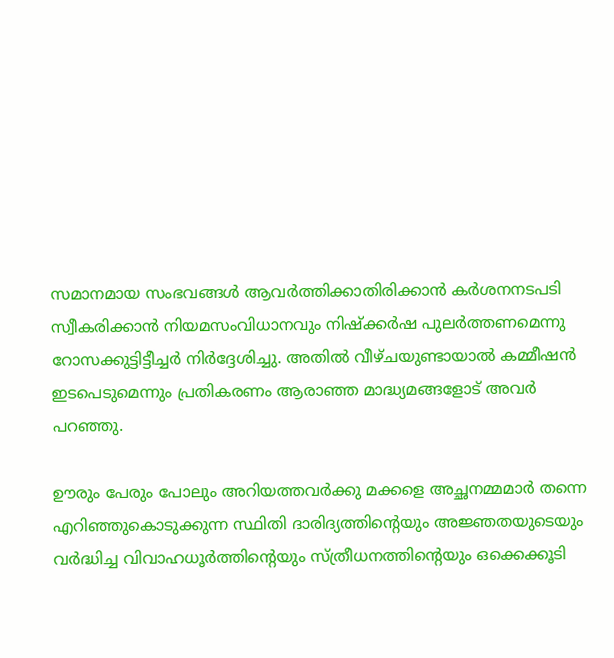സമാനമായ സംഭവങ്ങള്‍ ആവര്‍ത്തിക്കാതിരിക്കാന്‍ കര്‍ശനനടപടി സ്വീകരിക്കാന്‍ നിയമസംവിധാനവും നിഷ്‌ക്കര്‍ഷ പുലര്‍ത്തണമെന്നു റോസക്കുട്ടിട്ടീച്ചര്‍ നിര്‍ദ്ദേശിച്ചു. അതില്‍ വീഴ്ചയുണ്ടായാല്‍ കമ്മീഷന്‍ ഇടപെടുമെന്നും പ്രതികരണം ആരാഞ്ഞ മാദ്ധ്യമങ്ങളോട് അവര്‍ പറഞ്ഞു.

ഊരും പേരും പോലും അറിയത്തവര്‍ക്കു മക്കളെ അച്ഛനമ്മമാര്‍ തന്നെ എറിഞ്ഞുകൊടുക്കുന്ന സ്ഥിതി ദാരിദ്യത്തിന്റെയും അജ്ഞതയുടെയും വര്‍ദ്ധിച്ച വിവാഹധൂര്‍ത്തിന്റെയും സ്ത്രീധനത്തിന്റെയും ഒക്കെക്കൂടി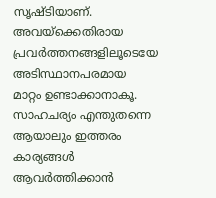സൃഷ്ടിയാണ്. അവയ്‌ക്കെതിരായ പ്രവര്‍ത്തനങ്ങളിലൂടെയേ അടിസ്ഥാനപരമായ മാറ്റം ഉണ്ടാക്കാനാകൂ. സാഹചര്യം എന്തുതന്നെ ആയാലും ഇത്തരം കാര്യങ്ങള്‍ ആവര്‍ത്തിക്കാന്‍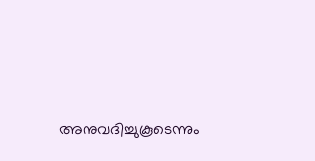അനുവദിച്ചുകൂടെന്നും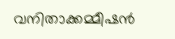വനിതാക്കമ്മീഷന്‍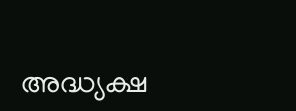അദ്ധ്യക്ഷ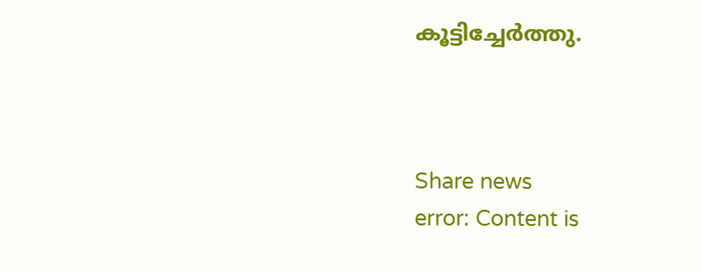കൂട്ടിച്ചേര്‍ത്തു.



Share news
error: Content is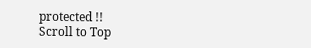protected !!
Scroll to Top